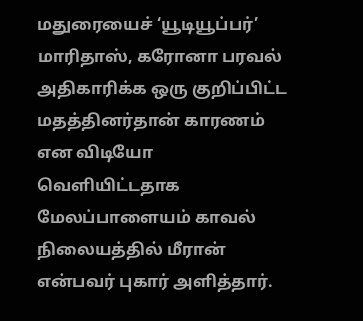மதுரையைச் ‘யூடியூப்பர்’ மாரிதாஸ், கரோனா பரவல் அதிகாரிக்க ஒரு குறிப்பிட்ட மதத்தினர்தான் காரணம் என விடியோ வெளியிட்டதாக மேலப்பாளையம் காவல் நிலையத்தில் மீரான் என்பவர் புகார் அளித்தார்.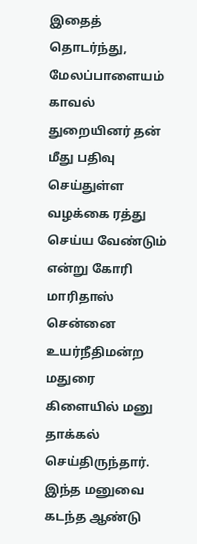இதைத் தொடர்ந்து, மேலப்பாளையம் காவல் துறையினர் தன் மீது பதிவு செய்துள்ள வழக்கை ரத்து செய்ய வேண்டும் என்று கோரி மாரிதாஸ் சென்னை உயர்நீதிமன்ற மதுரை கிளையில் மனு தாக்கல் செய்திருந்தார். இந்த மனுவை கடந்த ஆண்டு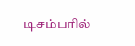டிசம்பரில்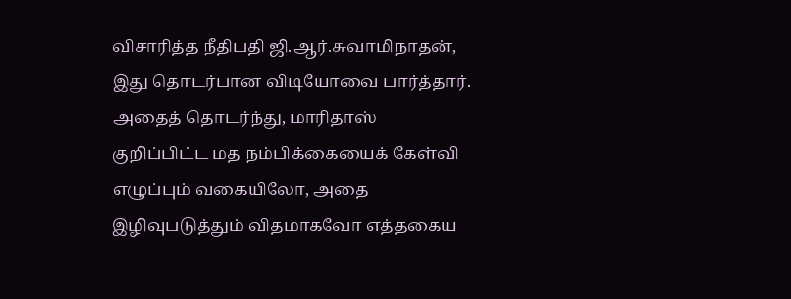விசாரித்த நீதிபதி ஜி.ஆர்.சுவாமிநாதன், இது தொடர்பான விடியோவை பார்த்தார். அதைத் தொடர்ந்து, மாரிதாஸ் குறிப்பிட்ட மத நம்பிக்கையைக் கேள்வி எழுப்பும் வகையிலோ, அதை இழிவுபடுத்தும் விதமாகவோ எத்தகைய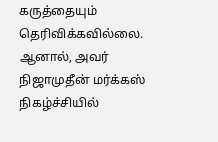கருத்தையும் தெரிவிக்கவில்லை. ஆனால், அவர் நிஜாமுதீன் மர்க்கஸ் நிகழ்ச்சியில்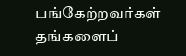பங்கேற்றவர்கள் தங்களைப்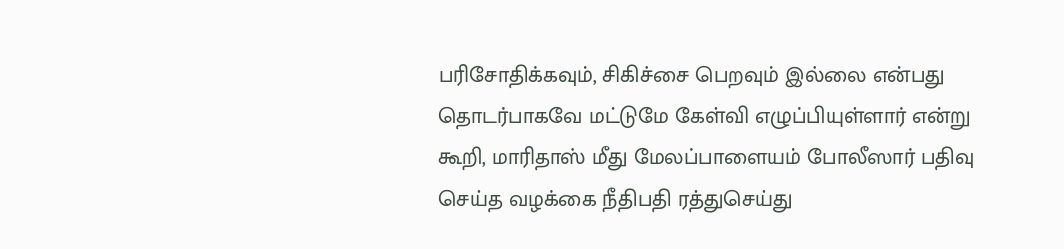பரிசோதிக்கவும், சிகிச்சை பெறவும் இல்லை என்பது தொடர்பாகவே மட்டுமே கேள்வி எழுப்பியுள்ளார் என்று கூறி, மாரிதாஸ் மீது மேலப்பாளையம் போலீஸார் பதிவு செய்த வழக்கை நீதிபதி ரத்துசெய்து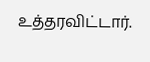உத்தரவிட்டார்.